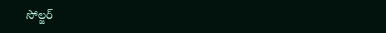సోల్జర్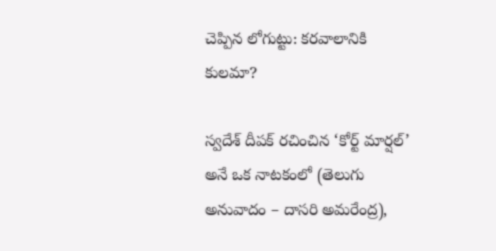చెప్పిన లోగుట్టు: కరవాలానికి కులమా?

స్వదేశ్ దీపక్ రచించిన ‘కోర్ట్ మార్షల్’ అనే ఒక నాటకంలో (తెలుగు అనువాదం – దాసరి అమరేంద్ర),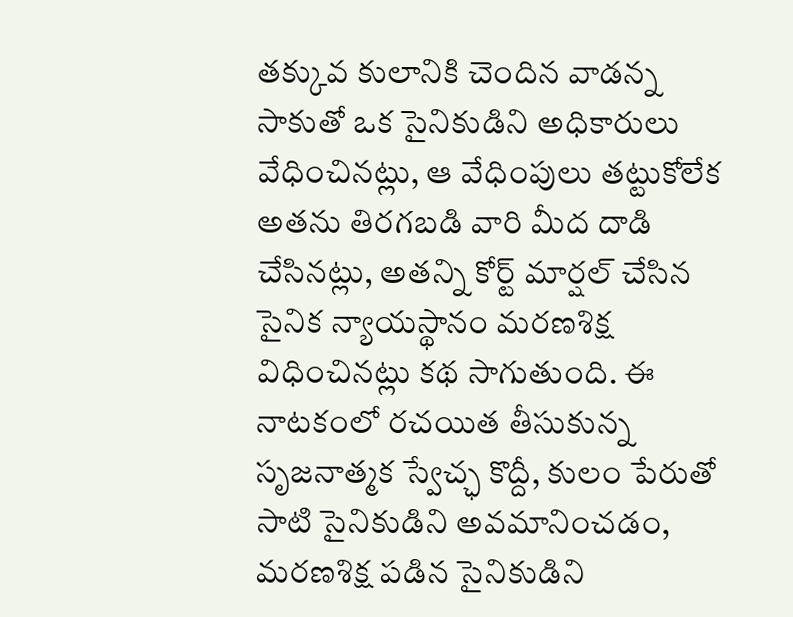తక్కువ కులానికి చెందిన వాడన్న సాకుతో ఒక సైనికుడిని అధికారులు వేధించినట్లు, ఆ వేధింపులు తట్టుకోలేక అతను తిరగబడి వారి మీద దాడి చేసినట్లు, అతన్ని కోర్ట్ మార్షల్ చేసిన సైనిక న్యాయస్థానం మరణశిక్ష విధించినట్లు కథ సాగుతుంది. ఈ నాటకంలో రచయిత తీసుకున్న సృజనాత్మక స్వేచ్ఛ కొద్దీ, కులం పేరుతో సాటి సైనికుడిని అవమానించడం, మరణశిక్ష పడిన సైనికుడిని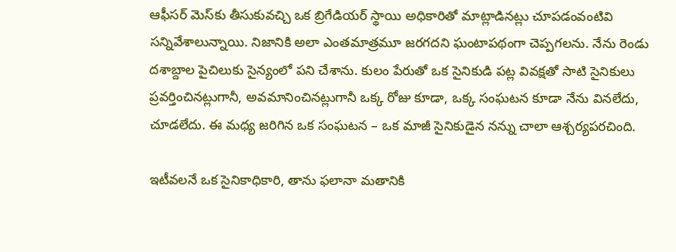ఆఫీసర్ మెస్‌కు తీసుకువచ్చి ఒక బ్రిగేడియర్ స్థాయి అధికారితో మాట్లాడినట్లు చూపడంవంటివి సన్నివేశాలున్నాయి. నిజానికి అలా ఎంతమాత్రమూ జరగదని ఘంటాపథంగా చెప్పగలను. నేను రెండు దశాబ్దాల పైచిలుకు సైన్యంలో పని చేశాను. కులం పేరుతో ఒక సైనికుడి పట్ల వివక్షతో సాటి సైనికులు ప్రవర్తించినట్లుగానీ, అవమానించినట్లుగానీ ఒక్క రోజు కూడా, ఒక్క సంఘటన కూడా నేను వినలేదు, చూడలేదు. ఈ మధ్య జరిగిన ఒక సంఘటన – ఒక మాజీ సైనికుడైన నన్ను చాలా ఆశ్చర్యపరచింది.

ఇటీవలనే ఒక సైనికాధికారి, తాను ఫలానా మతానికి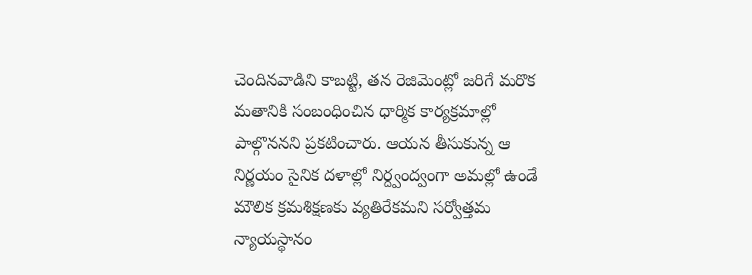చెందినవాడిని కాబట్టి, తన రెజిమెంట్లో జరిగే మరొక మతానికి సంబంధించిన ధార్మిక కార్యక్రమాల్లో పాల్గొననని ప్రకటించారు. ఆయన తీసుకున్న ఆ నిర్ణయం సైనిక దళాల్లో నిర్ద్వంద్వంగా అమల్లో ఉండే మౌలిక క్రమశిక్షణకు వ్యతిరేకమని సర్వోత్తమ న్యాయస్థానం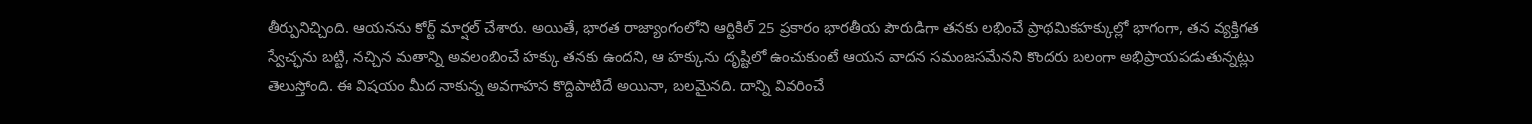తీర్పునిచ్చింది. ఆయనను కోర్ట్ మార్షల్ చేశారు. అయితే, భారత రాజ్యాంగంలోని ఆర్టికిల్ 25 ప్రకారం భారతీయ పౌరుడిగా తనకు లభించే ప్రాథమికహక్కుల్లో భాగంగా, తన వ్యక్తిగత స్వేచ్ఛను బట్టి, నచ్చిన మతాన్ని అవలంబించే హక్కు తనకు ఉందని, ఆ హక్కును దృష్టిలో ఉంచుకుంటే ఆయన వాదన సమంజసమేనని కొందరు బలంగా అభిప్రాయపడుతున్నట్లు తెలుస్తోంది. ఈ విషయం మీద నాకున్న అవగాహన కొద్దిపాటిదే అయినా, బలమైనది. దాన్ని వివరించే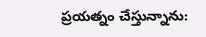ప్రయత్నం చేస్తున్నాను: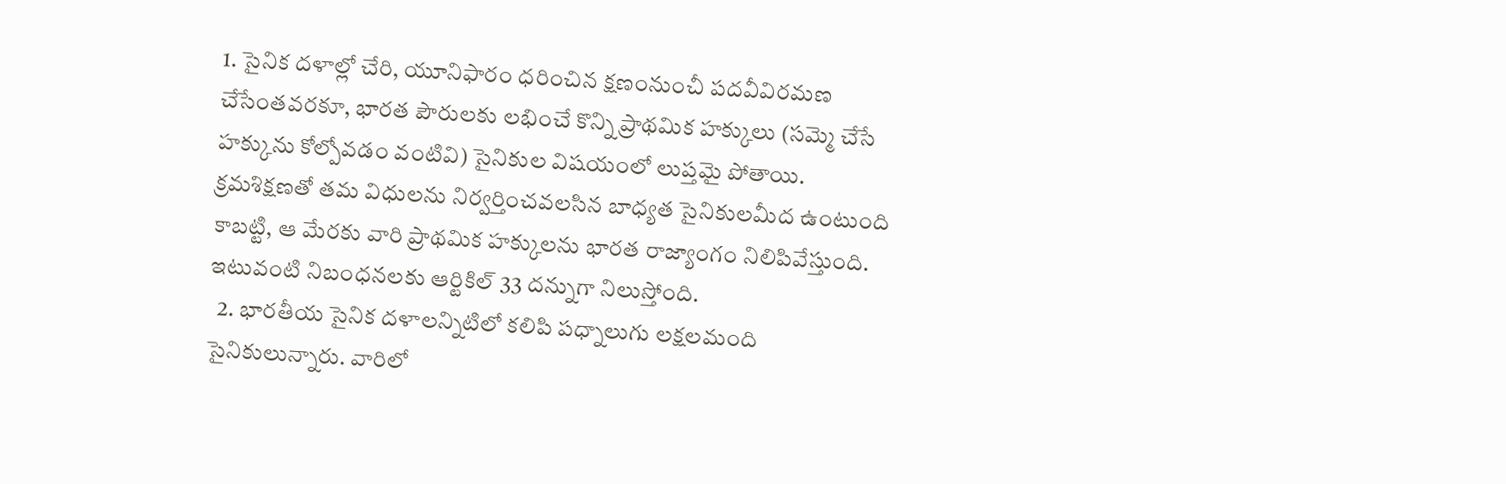1. సైనిక దళాల్లో చేరి, యూనిఫారం ధరించిన క్షణంనుంచీ పదవీవిరమణ చేసేంతవరకూ, భారత పౌరులకు లభించే కొన్ని ప్రాథమిక హక్కులు (సమ్మె చేసే హక్కును కోల్పోవడం వంటివి) సైనికుల విషయంలో లుప్తమై పోతాయి. క్రమశిక్షణతో తమ విధులను నిర్వర్తించవలసిన బాధ్యత సైనికులమీద ఉంటుంది కాబట్టి, ఆ మేరకు వారి ప్రాథమిక హక్కులను భారత రాజ్యాంగం నిలిపివేస్తుంది. ఇటువంటి నిబంధనలకు ఆర్టికిల్ 33 దన్నుగా నిలుస్తోంది.
  2. భారతీయ సైనిక దళాలన్నిటిలో కలిపి పధ్నాలుగు లక్షలమంది సైనికులున్నారు. వారిలో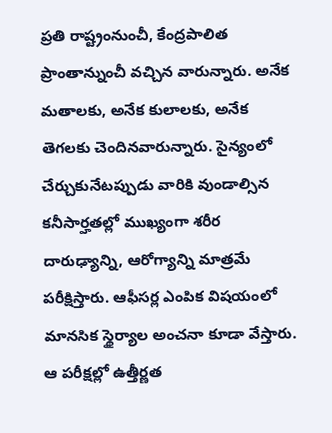ప్రతి రాష్ట్రంనుంచీ, కేంద్రపాలిత ప్రాంతాన్నుంచీ వచ్చిన వారున్నారు. అనేక మతాలకు, అనేక కులాలకు, అనేక తెగలకు చెందినవారున్నారు. సైన్యంలో చేర్చుకునేటప్పుడు వారికి వుండాల్సిన కనీసార్హతల్లో ముఖ్యంగా శరీర దారుఢ్యాన్ని, ఆరోగ్యాన్ని మాత్రమే పరీక్షిస్తారు. ఆఫీసర్ల ఎంపిక విషయంలో మానసిక స్థైర్యాల అంచనా కూడా వేస్తారు. ఆ పరీక్షల్లో ఉత్తీర్ణత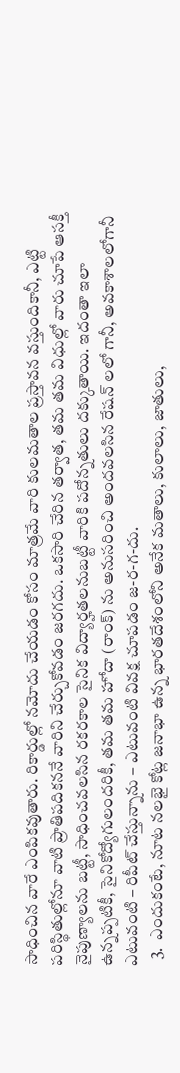సాధించిన వారే ఎంపికవుతారు. రికార్డుల్లో నమోదు చేయడం కోసం మాత్రమే వారి కులమతాల ప్రస్తావన వస్తుందికానీ, ఎట్టి పరిస్థితుల్లోనూ వాటి ప్రాతిపదికననే వారిని చేర్చుకోవడం జరగదు. ఒకసారి చేరిన తర్వాత, తమ తమ విధుల్లో వారు చూపే ఆసక్తీ నైపుణ్యాలను బట్టీ, సాధించవలసిన రకరకాల సైనిక విద్యార్హతలనుబట్టీ వారికి పదోన్నతులు దక్కుతాయి. ఇదంతా ఇలా ఉన్నప్పటికీ, సైనికోద్యోగులందరికీ, తమ తమ హోదా (రాంక్) ను అనుసరించి అందవలసిన రేషన్ లలో గానీ, అవకాశాలలోగానీ ఎటువంటి – రిపీట్ చేస్తున్నాను – ఎటువంటి వివక్ష చూపడం జ-ర-గ-దు.
  3.  ఎందుకంటే, నూట నలభై కోట్ల జనాభా ఉన్న భారతదేశంలోని అనేక మతాలు, కులాలు, జాతులు,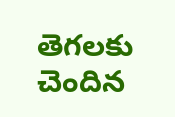తెగలకు చెందిన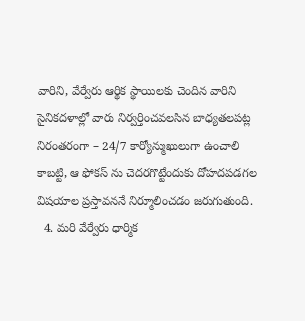వారిని, వేర్వేరు ఆర్థిక స్థాయిలకు చెందిన వారిని సైనికదళాల్లో వారు నిర్వర్తించవలసిన బాధ్యతలపట్ల నిరంతరంగా – 24/7 కార్యోన్ముఖులుగా ఉంచాలి కాబట్టి, ఆ ఫోకస్ ను చెదరగొట్టేందుకు దోహదపడగల విషయాల ప్రస్తావననే నిర్మూలించడం జరుగుతుంది.
  4. మరి వేర్వేరు ధార్మిక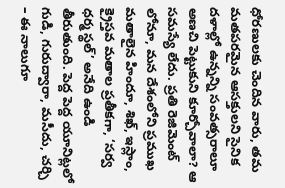ధోరణులకు చెందిన వారు, తమ మతపరమైన ఆసక్తులని సైనిక దళాల్లో ఉన్నన్ని సంవత్సరాలూ అణచి పెట్టుకుని కూర్చోవాలా? ఆ సమస్యే లేదు. ప్రతి రెజిమెంట్ లోనూ, మన దేశంలోని ప్రముఖ మతాలైన హిందూ, శిఖ్, ఇస్లాం, క్రైస్తవ మతాల ప్రతీకగా, ‘సర్వ ధర్మ స్థల్’ అనేది ఉండి తీరుతుంది. పెద్ద పెద్ద యూనిట్లలో గుడి, గురుద్వారా, మసీదు, చర్చి – ఈ నాలుగూ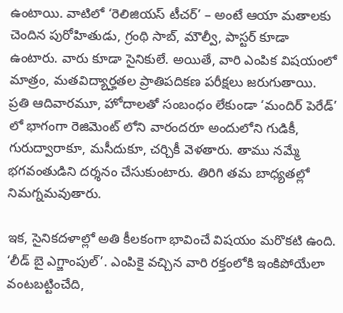ఉంటాయి. వాటిలో ‘రెలిజియస్ టీచర్’ – అంటే ఆయా మతాలకు చెందిన పురోహితుడు, గ్రంథి సాబ్, మౌల్వీ, పాస్టర్ కూడా ఉంటారు. వారు కూడా సైనికులే. అయితే, వారి ఎంపిక విషయంలో మాత్రం, మతవిద్యార్హతల ప్రాతిపదికణ పరీక్షలు జరుగుతాయి. ప్రతి ఆదివారమూ, హోదాలతో సంబంధం లేకుండా ‘మందిర్ పెరేడ్’ లో భాగంగా రెజిమెంట్ లోని వారందరూ అందులోని గుడికీ, గురుద్వారాకూ, మసీదుకూ, చర్చికీ వెళతారు. తాము నమ్మే భగవంతుడిని దర్శనం చేసుకుంటారు. తిరిగి తమ బాధ్యతల్లో నిమగ్నమవుతారు.

ఇక, సైనికదళాల్లో అతి కీలకంగా భావించే విషయం మరొకటి ఉంది. ‘లీడ్ బై ఎగ్జాంపుల్’. ఎంపికై వచ్చిన వారి రక్తంలోకి ఇంకిపోయేలా వంటబట్టించేది,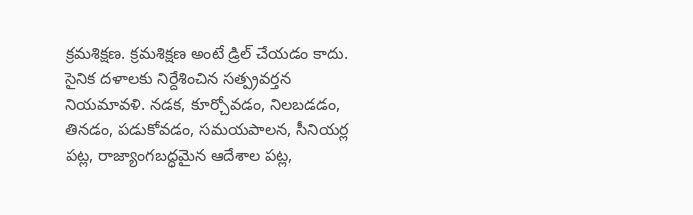క్రమశిక్షణ. క్రమశిక్షణ అంటే డ్రిల్ చేయడం కాదు. సైనిక దళాలకు నిర్దేశించిన సత్ప్రవర్తన నియమావళి. నడక, కూర్చోవడం, నిలబడడం, తినడం, పడుకోవడం, సమయపాలన, సీనియర్ల పట్ల, రాజ్యాంగబద్ధమైన ఆదేశాల పట్ల,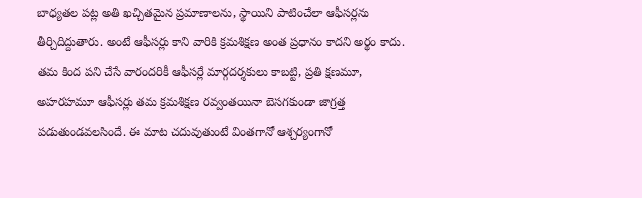బాధ్యతల పట్ల అతి ఖచ్చితమైన ప్రమాణాలను, స్థాయిని పాటించేలా ఆఫీసర్లను తీర్చిదిద్దుతారు. అంటే ఆఫీసర్లు కాని వారికి క్రమశిక్షణ అంత ప్రధానం కాదని అర్థం కాదు. తమ కింద పని చేసే వారందరికీ ఆఫీసర్లే మార్గదర్శకులు కాబట్టి, ప్రతి క్షణమూ, అహరహమూ ఆఫీసర్లు తమ క్రమశిక్షణ రవ్వంతయినా బెసగకుండా జాగ్రత్త పడుతుండవలసిందే. ఈ మాట చదువుతుంటే వింతగానో ఆశ్చర్యంగానో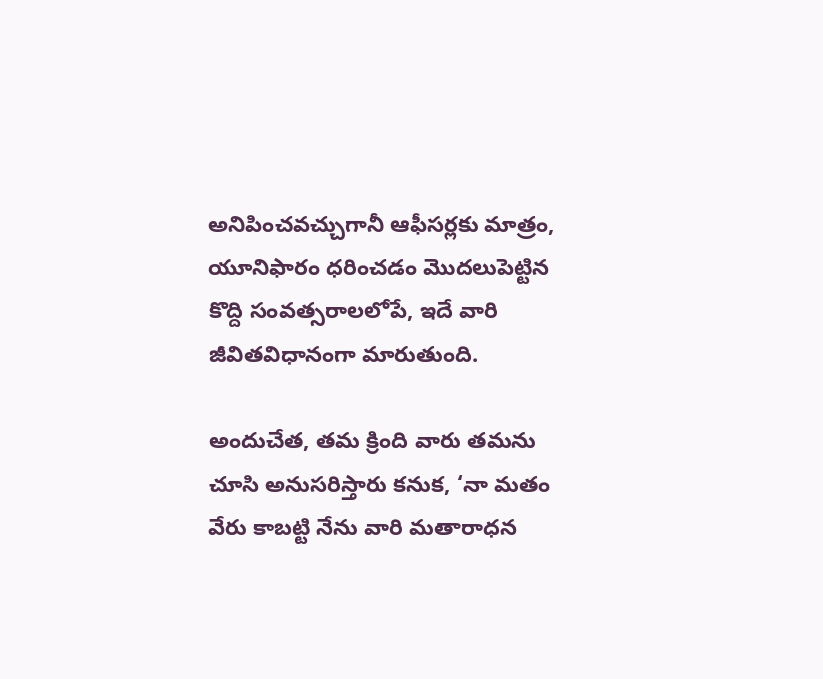అనిపించవచ్చుగానీ ఆఫీసర్లకు మాత్రం, యూనిఫారం ధరించడం మొదలుపెట్టిన కొద్ది సంవత్సరాలలోపే, ఇదే వారి జీవితవిధానంగా మారుతుంది.

అందుచేత, తమ క్రింది వారు తమను చూసి అనుసరిస్తారు కనుక, ‘నా మతం వేరు కాబట్టి నేను వారి మతారాధన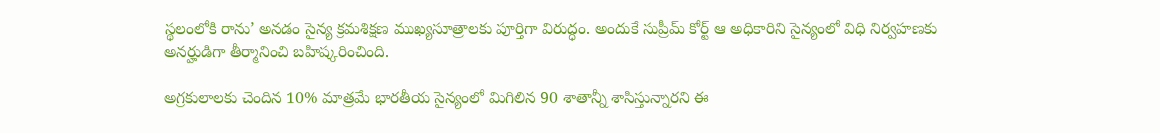స్థలంలోకి రాను’ అనడం సైన్య క్రమశిక్షణ ముఖ్యసూత్రాలకు పూర్తిగా విరుద్ధం. అందుకే సుప్రీమ్ కోర్ట్ ఆ అధికారిని సైన్యంలో విధి నిర్వహణకు అనర్హుడిగా తీర్మానించి బహిష్కరించింది.

అగ్రకులాలకు చెందిన 10% మాత్రమే భారతీయ సైన్యంలో మిగిలిన 90 శాతాన్నీ శాసిస్తున్నారని ఈ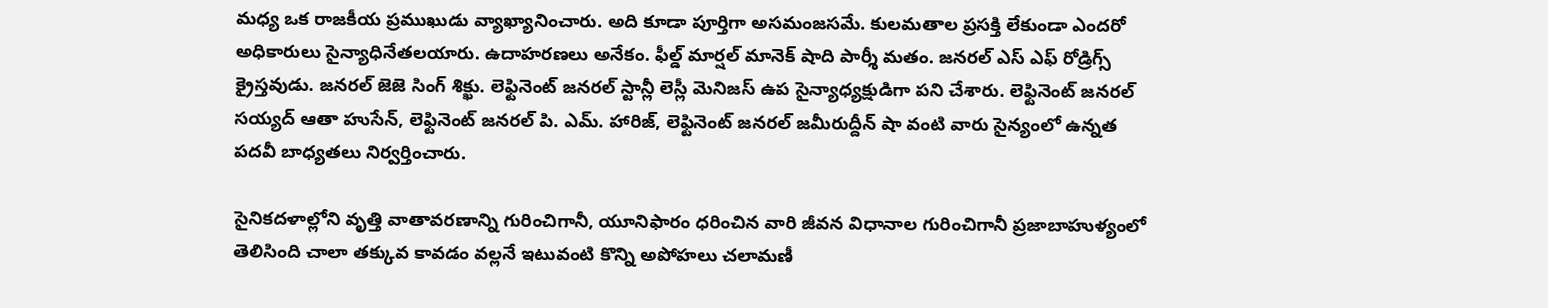మధ్య ఒక రాజకీయ ప్రముఖుడు వ్యాఖ్యానించారు. అది కూడా పూర్తిగా అసమంజసమే. కులమతాల ప్రసక్తి లేకుండా ఎందరో అధికారులు సైన్యాధినేతలయారు. ఉదాహరణలు అనేకం. ఫీల్డ్ మార్షల్ మానెక్ షాది పార్శీ మతం. జనరల్ ఎస్ ఎఫ్ రోడ్రిగ్స్ క్రైస్తవుడు. జనరల్ జెజె సింగ్ శిక్ఖు. లెఫ్టినెంట్ జనరల్ స్టాన్లీ లెస్లీ మెనిజస్ ఉప సైన్యాధ్యక్షుడిగా పని చేశారు. లెఫ్టినెంట్ జనరల్ సయ్యద్ ఆతా హుసేన్, లెఫ్టినెంట్ జనరల్ పి. ఎమ్. హారిజ్, లెఫ్టినెంట్ జనరల్ జమీరుద్దీన్ షా వంటి వారు సైన్యంలో ఉన్నత పదవీ బాధ్యతలు నిర్వర్తించారు.

సైనికదళాల్లోని వృత్తి వాతావరణాన్ని గురించిగానీ, యూనిఫారం ధరించిన వారి జీవన విధానాల గురించిగానీ ప్రజాబాహుళ్యంలో తెలిసింది చాలా తక్కువ కావడం వల్లనే ఇటువంటి కొన్ని అపోహలు చలామణీ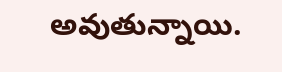అవుతున్నాయి.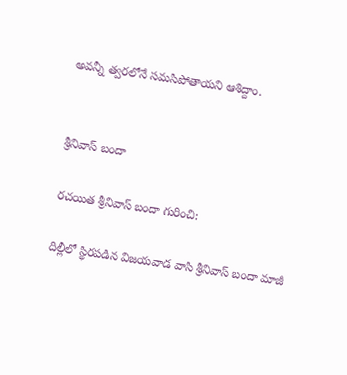అవన్నీ త్వరలోనే సమసిపోతాయని ఆశిద్దాం.


శ్రీనివాస్ బందా

రచయిత శ్రీనివాస్ బందా గురించి:

దిల్లీలో స్థిరపడిన విజయవాడ వాసి శ్రీనివాస్ బందా మాజీ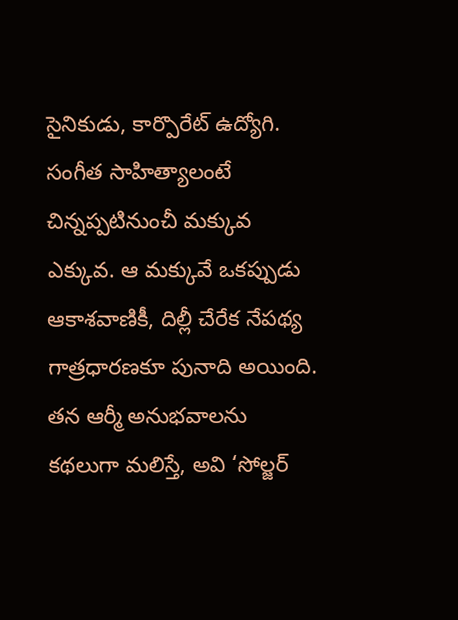సైనికుడు, కార్పొరేట్ ఉద్యోగి. సంగీత సాహిత్యాలంటే చిన్నప్పటినుంచీ మక్కువ ఎక్కువ. ఆ మక్కువే ఒకప్పుడు ఆకాశవాణికీ, దిల్లీ చేరేక నేపథ్య గాత్రధారణకూ పునాది అయింది. తన ఆర్మీ అనుభవాలను కథలుగా మలిస్తే, అవి ‘సోల్జర్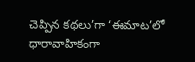చెప్పిన కథలు’గా ‘ఈమాట’లో ధారావాహికంగా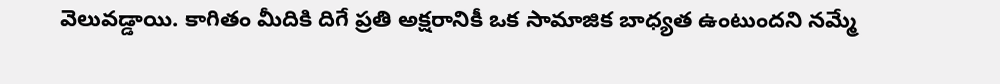వెలువడ్డాయి. కాగితం మీదికి దిగే ప్రతి అక్షరానికీ ఒక సామాజిక బాధ్యత ఉంటుందని నమ్మే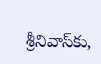శ్రీనివాస్‌కు,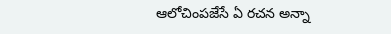ఆలోచింపజేసే ఏ రచన అన్నా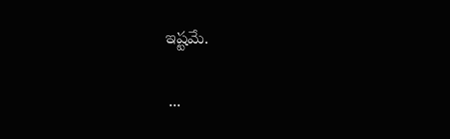ఇష్టమే.

 ...